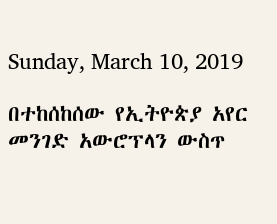Sunday, March 10, 2019

በተከሰከሰው የኢትዮጵያ አየር መንገድ አውሮፕላን ውስጥ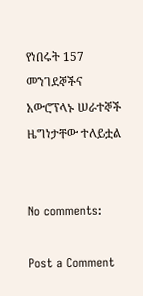የነበሩት 157 መንገደኞችና አውሮፕላኑ ሠራተኞች ዜግነታቸው ተለይቷል


No comments:

Post a Comment